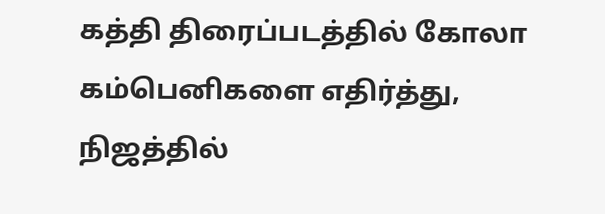கத்தி திரைப்படத்தில் கோலா கம்பெனிகளை எதிர்த்து,
நிஜத்தில்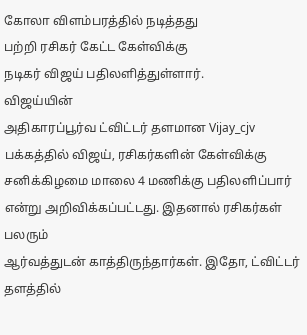கோலா விளம்பரத்தில் நடித்தது
பற்றி ரசிகர் கேட்ட கேள்விக்கு
நடிகர் விஜய் பதிலளித்துள்ளார்.
விஜய்யின்
அதிகாரப்பூர்வ ட்விட்டர் தளமான Vijay_cjv பக்கத்தில் விஜய், ரசிகர்களின் கேள்விக்கு
சனிக்கிழமை மாலை 4 மணிக்கு பதிலளிப்பார்
என்று அறிவிக்கப்பட்டது. இதனால் ரசிகர்கள் பலரும்
ஆர்வத்துடன் காத்திருந்தார்கள். இதோ, ட்விட்டர் தளத்தில்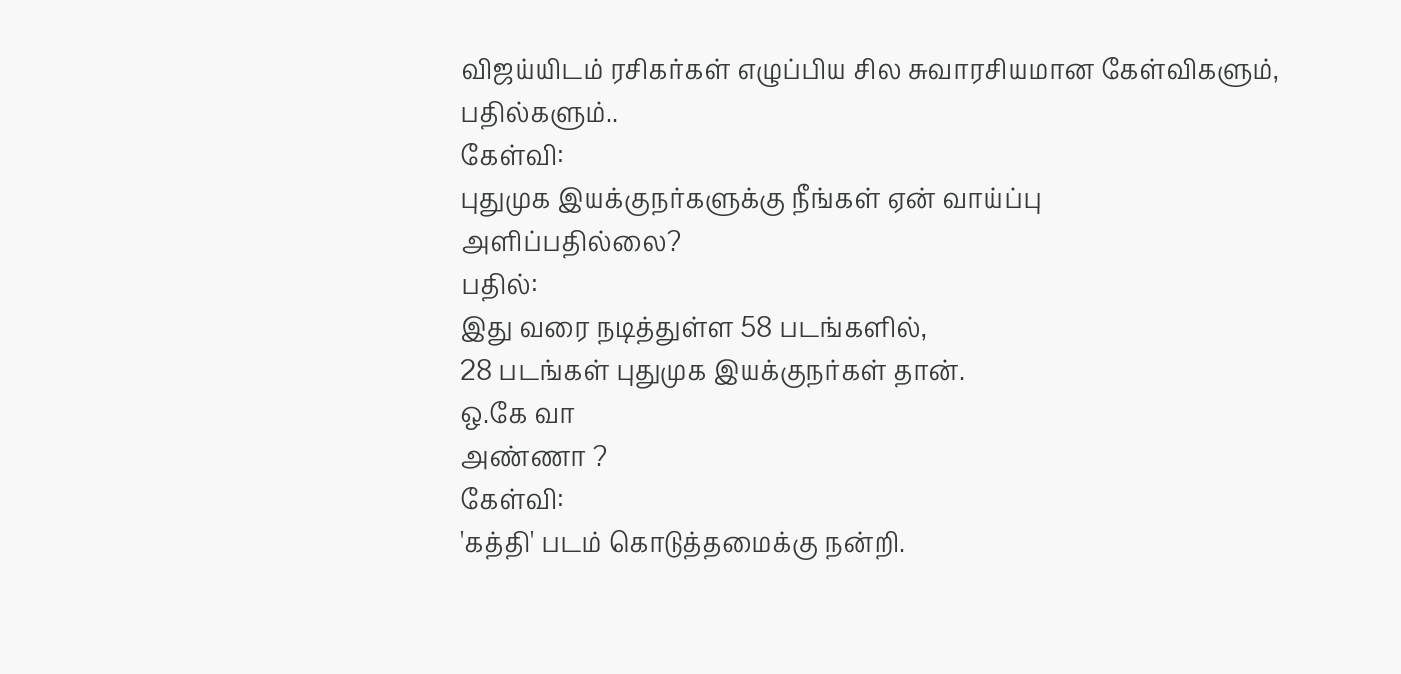விஜய்யிடம் ரசிகர்கள் எழுப்பிய சில சுவாரசியமான கேள்விகளும்,
பதில்களும்..
கேள்வி:
புதுமுக இயக்குநர்களுக்கு நீங்கள் ஏன் வாய்ப்பு
அளிப்பதில்லை?
பதில்:
இது வரை நடித்துள்ள 58 படங்களில்,
28 படங்கள் புதுமுக இயக்குநர்கள் தான்.
ஒ.கே வா
அண்ணா ?
கேள்வி:
'கத்தி' படம் கொடுத்தமைக்கு நன்றி.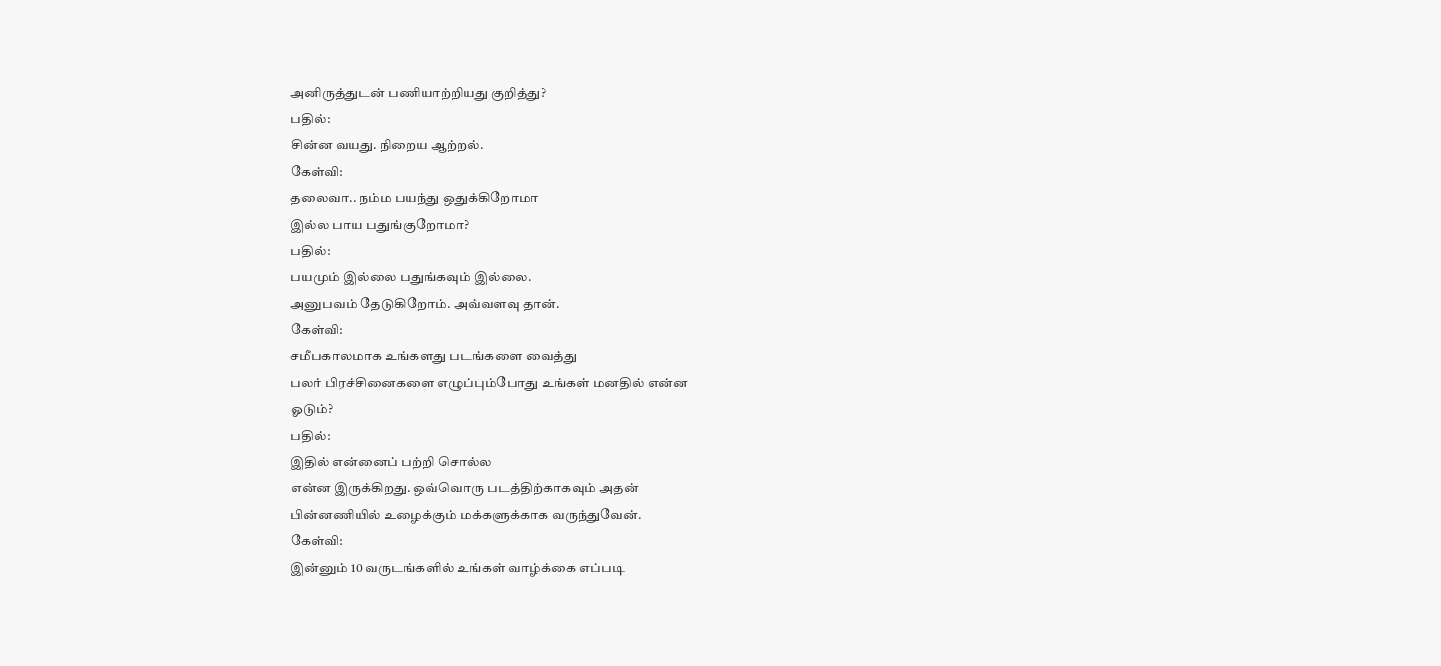அனிருத்துடன் பணியாற்றியது குறித்து?
பதில்:
சின்ன வயது. நிறைய ஆற்றல்.
கேள்வி:
தலைவா.. நம்ம பயந்து ஒதுக்கிறோமா
இல்ல பாய பதுங்குறோமா?
பதில்:
பயமும் இல்லை பதுங்கவும் இல்லை.
அனுபவம் தேடுகிறோம். அவ்வளவு தான்.
கேள்வி:
சமீபகாலமாக உங்களது படங்களை வைத்து
பலர் பிரச்சினைகளை எழுப்பும்போது உங்கள் மனதில் என்ன
ஓடும்?
பதில்:
இதில் என்னைப் பற்றி சொல்ல
என்ன இருக்கிறது. ஒவ்வொரு படத்திற்காகவும் அதன்
பின்னணியில் உழைக்கும் மக்களுக்காக வருந்துவேன்.
கேள்வி:
இன்னும் 10 வருடங்களில் உங்கள் வாழ்க்கை எப்படி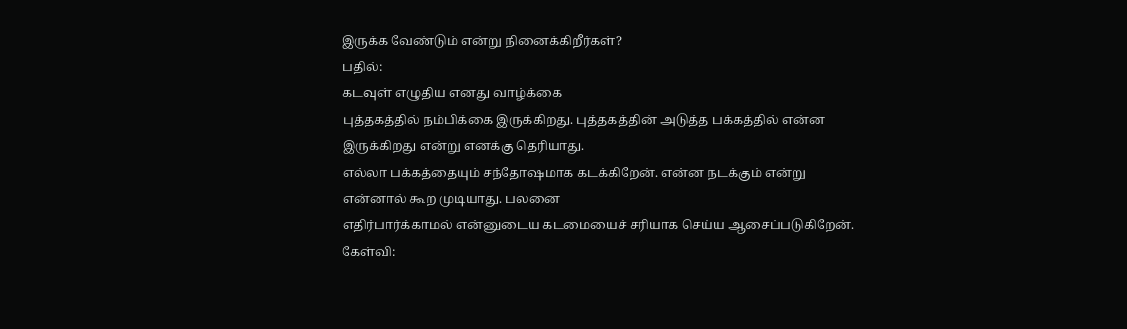இருக்க வேண்டும் என்று நினைக்கிறீர்கள்?
பதில்:
கடவுள் எழுதிய எனது வாழ்க்கை
புத்தகத்தில் நம்பிக்கை இருக்கிறது. புத்தகத்தின் அடுத்த பக்கத்தில் என்ன
இருக்கிறது என்று எனக்கு தெரியாது.
எல்லா பக்கத்தையும் சந்தோஷமாக கடக்கிறேன். என்ன நடக்கும் என்று
என்னால் கூற முடியாது. பலனை
எதிர்பார்க்காமல் என்னுடைய கடமையைச் சரியாக செய்ய ஆசைப்படுகிறேன்.
கேள்வி: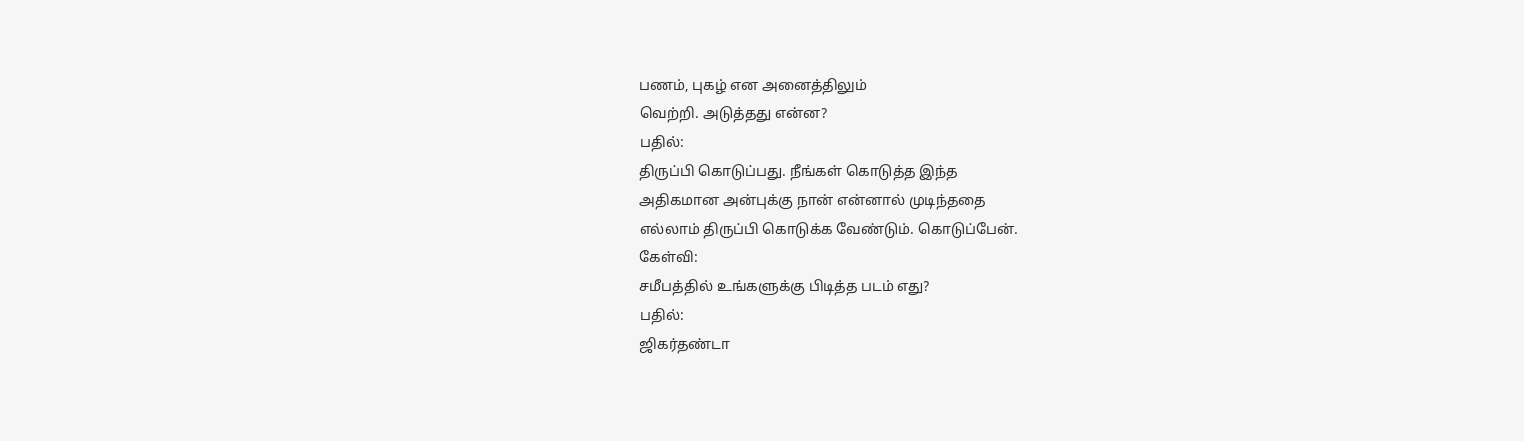பணம், புகழ் என அனைத்திலும்
வெற்றி. அடுத்தது என்ன?
பதில்:
திருப்பி கொடுப்பது. நீங்கள் கொடுத்த இந்த
அதிகமான அன்புக்கு நான் என்னால் முடிந்ததை
எல்லாம் திருப்பி கொடுக்க வேண்டும். கொடுப்பேன்.
கேள்வி:
சமீபத்தில் உங்களுக்கு பிடித்த படம் எது?
பதில்:
ஜிகர்தண்டா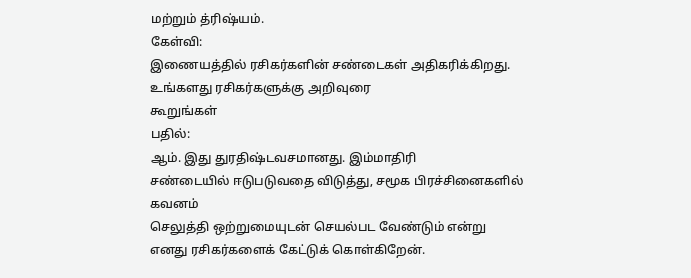மற்றும் த்ரிஷ்யம்.
கேள்வி:
இணையத்தில் ரசிகர்களின் சண்டைகள் அதிகரிக்கிறது. உங்களது ரசிகர்களுக்கு அறிவுரை
கூறுங்கள்
பதில்:
ஆம். இது துரதிஷ்டவசமானது. இம்மாதிரி
சண்டையில் ஈடுபடுவதை விடுத்து, சமூக பிரச்சினைகளில் கவனம்
செலுத்தி ஒற்றுமையுடன் செயல்பட வேண்டும் என்று
எனது ரசிகர்களைக் கேட்டுக் கொள்கிறேன்.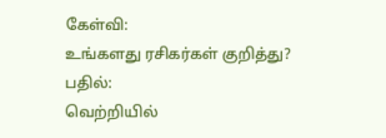கேள்வி:
உங்களது ரசிகர்கள் குறித்து?
பதில்:
வெற்றியில்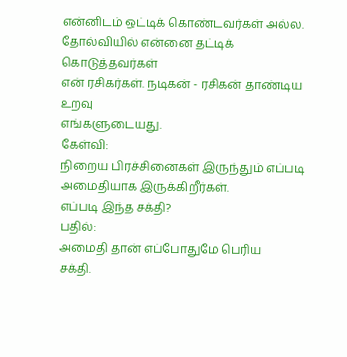என்னிடம் ஒட்டிக் கொண்டவர்கள் அல்ல.
தோல்வியில் என்னை தட்டிக் கொடுத்தவர்கள்
என் ரசிகர்கள். நடிகன் - ரசிகன் தாண்டிய உறவு
எங்களுடையது.
கேள்வி:
நிறைய பிரச்சினைகள் இருந்தும் எப்படி அமைதியாக இருக்கிறீர்கள்.
எப்படி இந்த சக்தி?
பதில்:
அமைதி தான் எப்போதுமே பெரிய
சக்தி.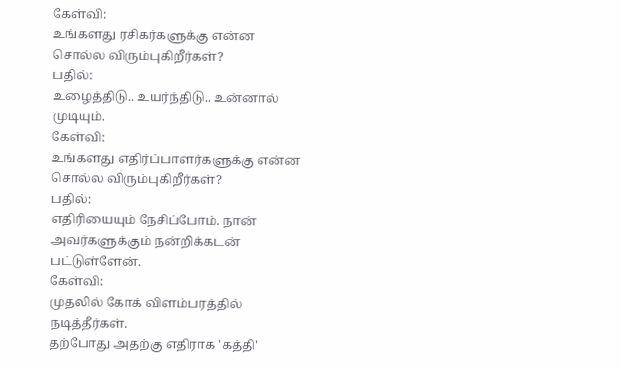கேள்வி:
உங்களது ரசிகர்களுக்கு என்ன சொல்ல விரும்புகிறீர்கள்?
பதில்:
உழைத்திடு.. உயர்ந்திடு.. உன்னால் முடியும்.
கேள்வி:
உங்களது எதிர்ப்பாளர்களுக்கு என்ன சொல்ல விரும்புகிறீர்கள்?
பதில்:
எதிரியையும் நேசிப்போம். நான் அவர்களுக்கும் நன்றிக்கடன்
பட்டுள்ளேன்.
கேள்வி:
முதலில் கோக் விளம்பரத்தில் நடித்தீர்கள்.
தற்போது அதற்கு எதிராக 'கத்தி'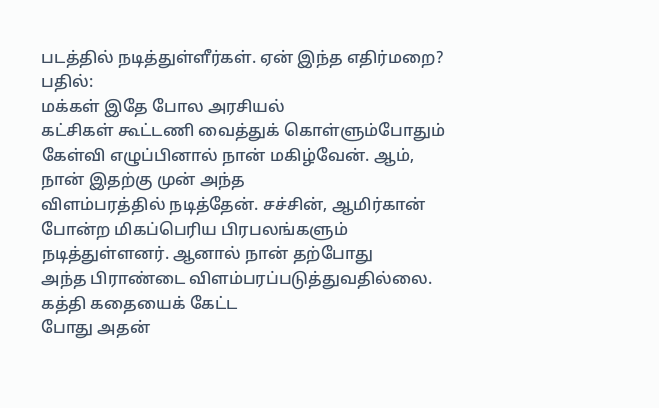படத்தில் நடித்துள்ளீர்கள். ஏன் இந்த எதிர்மறை?
பதில்:
மக்கள் இதே போல அரசியல்
கட்சிகள் கூட்டணி வைத்துக் கொள்ளும்போதும்
கேள்வி எழுப்பினால் நான் மகிழ்வேன். ஆம்,
நான் இதற்கு முன் அந்த
விளம்பரத்தில் நடித்தேன். சச்சின், ஆமிர்கான் போன்ற மிகப்பெரிய பிரபலங்களும்
நடித்துள்ளனர். ஆனால் நான் தற்போது
அந்த பிராண்டை விளம்பரப்படுத்துவதில்லை. கத்தி கதையைக் கேட்ட
போது அதன்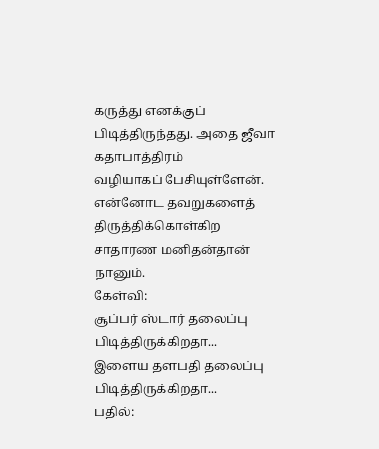கருத்து எனக்குப்
பிடித்திருந்தது. அதை ஜீவா கதாபாத்திரம்
வழியாகப் பேசியுள்ளேன். என்னோட தவறுகளைத் திருத்திக்கொள்கிற
சாதாரண மனிதன்தான் நானும்.
கேள்வி:
சூப்பர் ஸ்டார் தலைப்பு பிடித்திருக்கிறதா...
இளைய தளபதி தலைப்பு பிடித்திருக்கிறதா...
பதில்: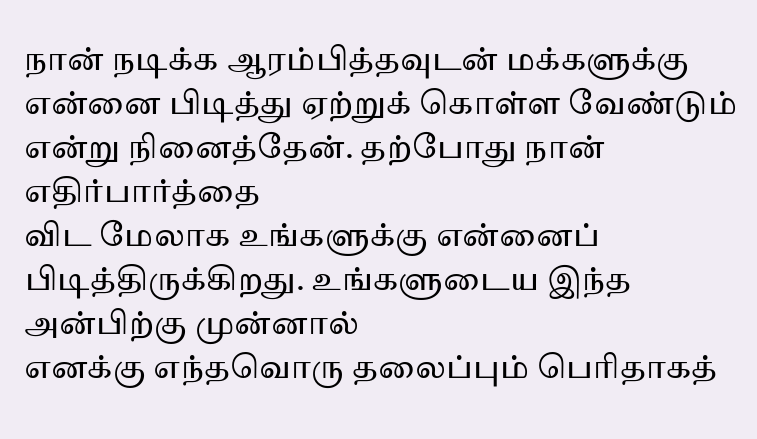நான் நடிக்க ஆரம்பித்தவுடன் மக்களுக்கு
என்னை பிடித்து ஏற்றுக் கொள்ள வேண்டும்
என்று நினைத்தேன். தற்போது நான் எதிர்பார்த்தை
விட மேலாக உங்களுக்கு என்னைப்
பிடித்திருக்கிறது. உங்களுடைய இந்த அன்பிற்கு முன்னால்
எனக்கு எந்தவொரு தலைப்பும் பெரிதாகத்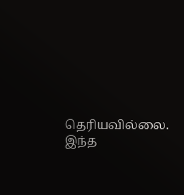தெரியவில்லை.
இந்த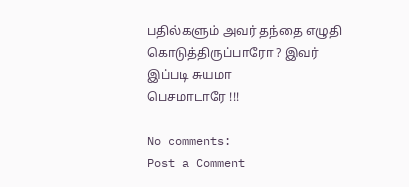பதில்களும் அவர் தந்தை எழுதி
கொடுத்திருப்பாரோ ? இவர் இப்படி சுயமா
பெசமாடாரே !!!

No comments:
Post a Comment